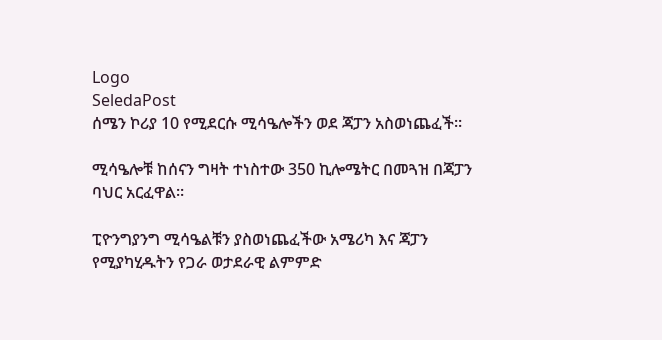Logo
SeledaPost
ሰሜን ኮሪያ 10 የሚደርሱ ሚሳዔሎችን ወደ ጃፓን አስወነጨፈች።

ሚሳዔሎቹ ከሰናን ግዛት ተነስተው 350 ኪሎሜትር በመጓዝ በጃፓን ባህር አርፈዋል።

ፒዮንግያንግ ሚሳዔልቹን ያስወነጨፈችው አሜሪካ እና ጃፓን የሚያካሂዱትን የጋራ ወታደራዊ ልምምድ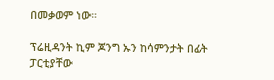በመቃወም ነው።

ፕሬዚዳንት ኪም ጆንግ ኡን ከሳምንታት በፊት ፓርቲያቸው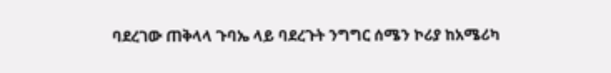ባደረገው ጠቅላላ ጉባኤ ላይ ባደረጉት ንግግር ሰሜን ኮሪያ ከአሜሪካ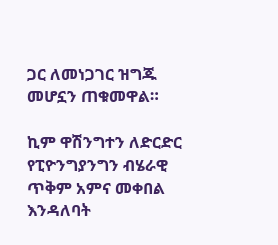ጋር ለመነጋገር ዝግጁ መሆኗን ጠቁመዋል።

ኪም ዋሽንግተን ለድርድር የፒዮንግያንግን ብሄራዊ ጥቅም አምና መቀበል እንዳለባት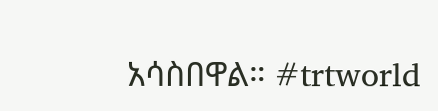አሳስበዋል። #trtworld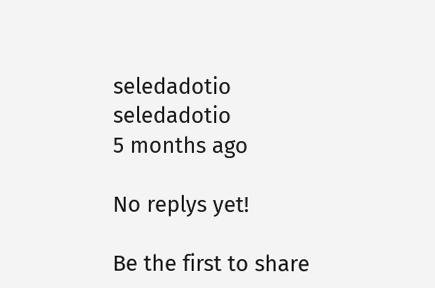seledadotio
seledadotio
5 months ago

No replys yet!

Be the first to share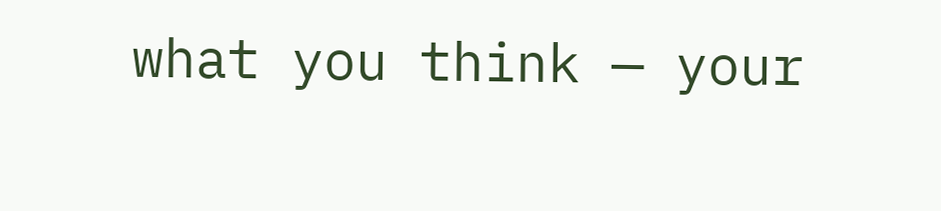what you think — your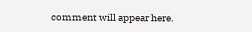comment will appear here.